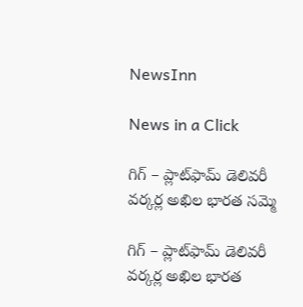NewsInn

News in a Click

గిగ్ – ప్లాట్‌ఫామ్ డెలివరీ వర్కర్ల అఖిల భారత సమ్మె

గిగ్ – ప్లాట్‌ఫామ్ డెలివరీ వర్కర్ల అఖిల భారత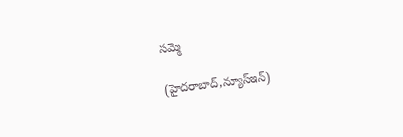సమ్మె

(హైద‌రాబాద్,న్యూస్ఇన్‌)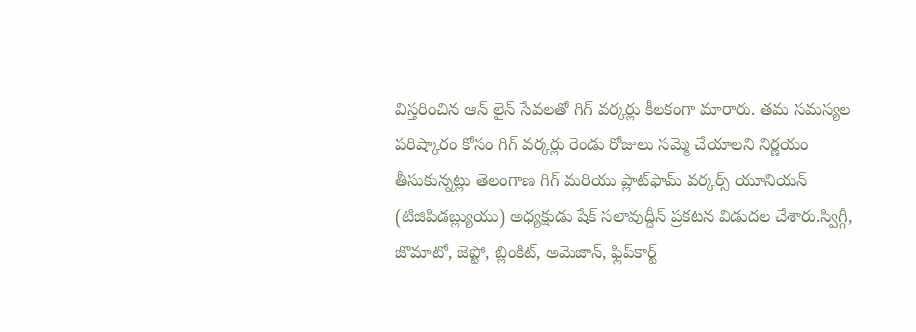విస్త‌రించిన ఆన్ లైన్ సేవ‌ల‌తో గిగ్ వ‌ర్కర్లు కీల‌కంగా మారారు. త‌మ స‌మస్య‌ల ప‌రిష్కారం కోసం గిగ్ వ‌ర్క‌ర్లు రెండు రోజులు స‌మ్మె చేయాల‌ని నిర్ణ‌యం తీసుకున్నట్లు తెలంగాణ గిగ్ మరియు ప్లాట్‌ఫామ్ వర్కర్స్ యూనియన్ (టిజిపిడబ్ల్యుయు) అధ్య‌క్షుడు షేక్ స‌లావుద్దీన్ ప్ర‌క‌ట‌న విడుద‌ల చేశారు.స్విగ్గీ, జొమాటో, జెప్టో, బ్లింకిట్, అమెజాన్, ఫ్లిప్‌కార్ట్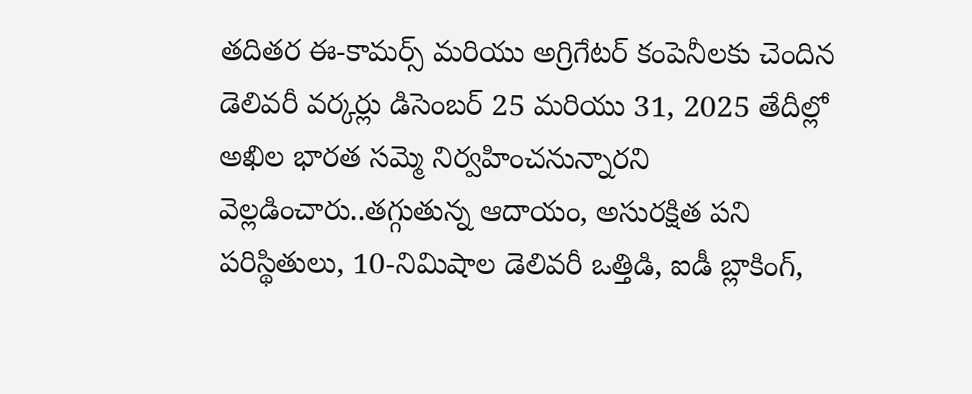తదితర ఈ-కామర్స్ మరియు అగ్రిగేటర్ కంపెనీలకు చెందిన డెలివరీ వర్కర్లు డిసెంబర్ 25 మరియు 31, 2025 తేదీల్లో అఖిల భారత సమ్మె నిర్వహించనున్నార‌ని వెల్ల‌డించారు..తగ్గుతున్న ఆదాయం, అసురక్షిత పని పరిస్థితులు, 10-నిమిషాల డెలివరీ ఒత్తిడి, ఐడీ బ్లాకింగ్,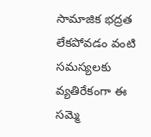సామాజిక భద్రత లేకపోవడం వంటి సమస్యలకు వ్యతిరేకంగా ఈ సమ్మె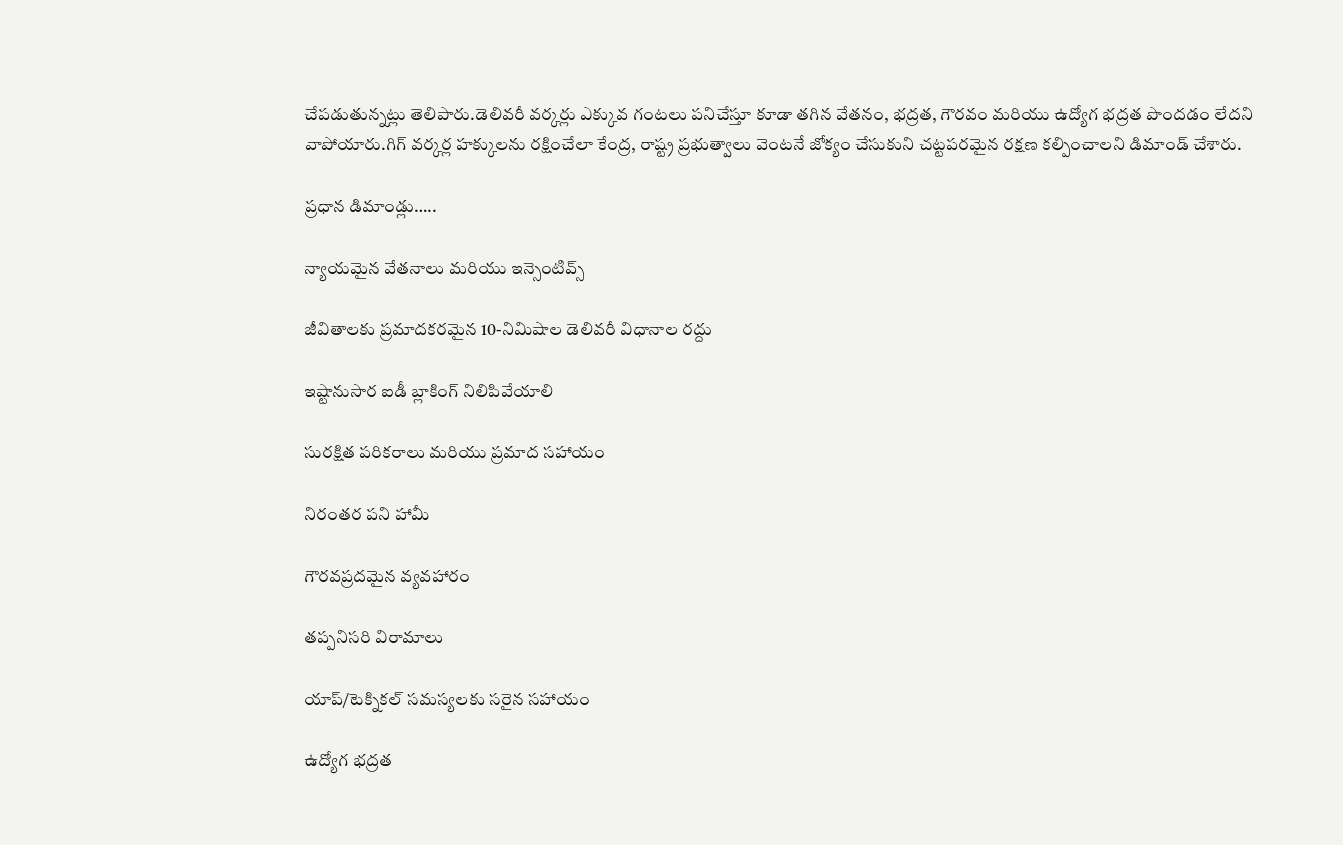చేపడుతున్న‌ట్లు తెలిపారు.డెలివరీ వర్కర్లు ఎక్కువ గంటలు పనిచేస్తూ కూడా తగిన వేతనం, భద్రత, గౌరవం మరియు ఉద్యోగ భద్రత పొందడం లేదని వాపోయారు.గిగ్ వర్కర్ల హక్కులను రక్షించేలా కేంద్ర, రాష్ట్ర ప్రభుత్వాలు వెంటనే జోక్యం చేసుకుని చట్టపరమైన రక్షణ కల్పించాలని డిమాండ్ చేశారు.

ప్రధాన డిమాండ్లు…..

న్యాయమైన వేతనాలు మరియు ఇన్సెంటివ్స్

జీవితాలకు ప్రమాదకరమైన 10-నిమిషాల డెలివరీ విధానాల రద్దు

ఇష్టానుసార ఐడీ బ్లాకింగ్ నిలిపివేయాలి

సురక్షిత పరికరాలు మరియు ప్రమాద సహాయం

నిరంతర పని హామీ

గౌరవప్రదమైన వ్యవహారం

తప్పనిసరి విరామాలు

యాప్/టెక్నికల్ సమస్యలకు సరైన సహాయం

ఉద్యోగ భద్రత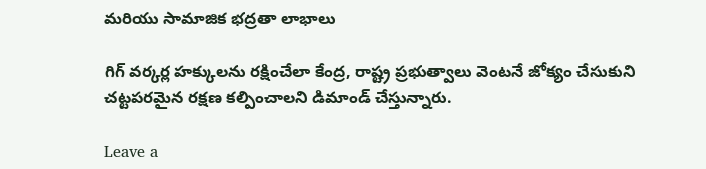మరియు సామాజిక భద్రతా లాభాలు

గిగ్ వర్కర్ల హక్కులను రక్షించేలా కేంద్ర, రాష్ట్ర ప్రభుత్వాలు వెంటనే జోక్యం చేసుకుని చట్టపరమైన రక్షణ కల్పించాలని డిమాండ్ చేస్తున్నారు.

Leave a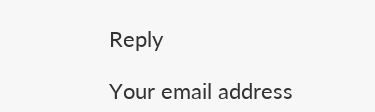Reply

Your email address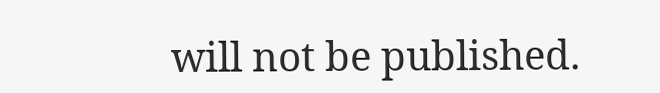will not be published.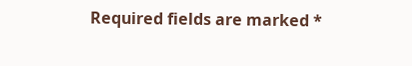Required fields are marked *